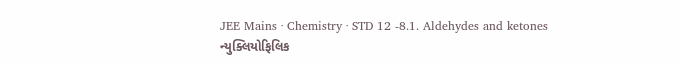JEE Mains · Chemistry · STD 12 -8.1. Aldehydes and ketones
ન્યુક્લિયોફિલિક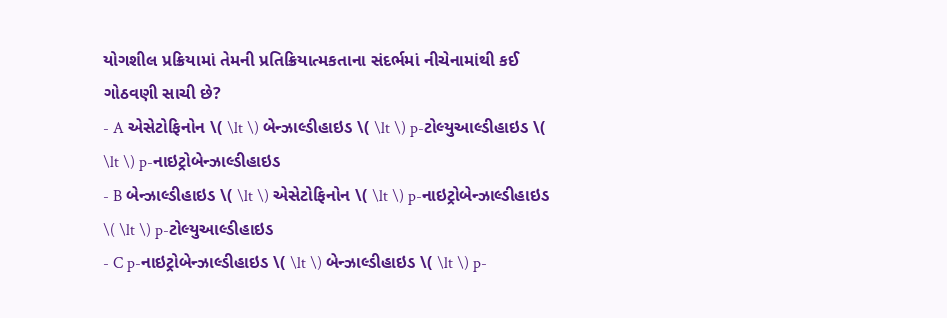યોગશીલ પ્રક્રિયામાં તેમની પ્રતિક્રિયાત્મકતાના સંદર્ભમાં નીચેનામાંથી કઈ ગોઠવણી સાચી છે?
- A એસેટોફિનોન \( \lt \) બેન્ઝાલ્ડીહાઇડ \( \lt \) p-ટોલ્યુઆલ્ડીહાઇડ \( \lt \) p-નાઇટ્રોબેન્ઝાલ્ડીહાઇડ
- B બેન્ઝાલ્ડીહાઇડ \( \lt \) એસેટોફિનોન \( \lt \) p-નાઇટ્રોબેન્ઝાલ્ડીહાઇડ \( \lt \) p-ટોલ્યુઆલ્ડીહાઇડ
- C p-નાઇટ્રોબેન્ઝાલ્ડીહાઇડ \( \lt \) બેન્ઝાલ્ડીહાઇડ \( \lt \) p-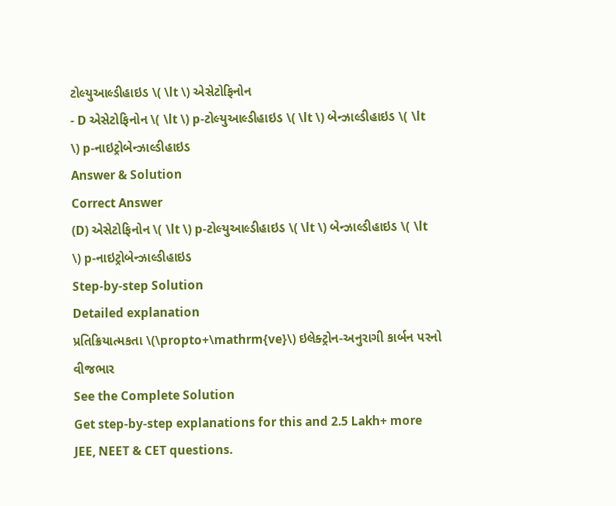ટોલ્યુઆલ્ડીહાઇડ \( \lt \) એસેટોફિનોન
- D એસેટોફિનોન \( \lt \) p-ટોલ્યુઆલ્ડીહાઇડ \( \lt \) બેન્ઝાલ્ડીહાઇડ \( \lt \) p-નાઇટ્રોબેન્ઝાલ્ડીહાઇડ
Answer & Solution
Correct Answer
(D) એસેટોફિનોન \( \lt \) p-ટોલ્યુઆલ્ડીહાઇડ \( \lt \) બેન્ઝાલ્ડીહાઇડ \( \lt \) p-નાઇટ્રોબેન્ઝાલ્ડીહાઇડ
Step-by-step Solution
Detailed explanation
પ્રતિક્રિયાત્મકતા \(\propto+\mathrm{ve}\) ઇલેક્ટ્રોન-અનુરાગી કાર્બન પરનો વીજભાર
See the Complete Solution
Get step-by-step explanations for this and 2.5 Lakh+ more JEE, NEET & CET questions.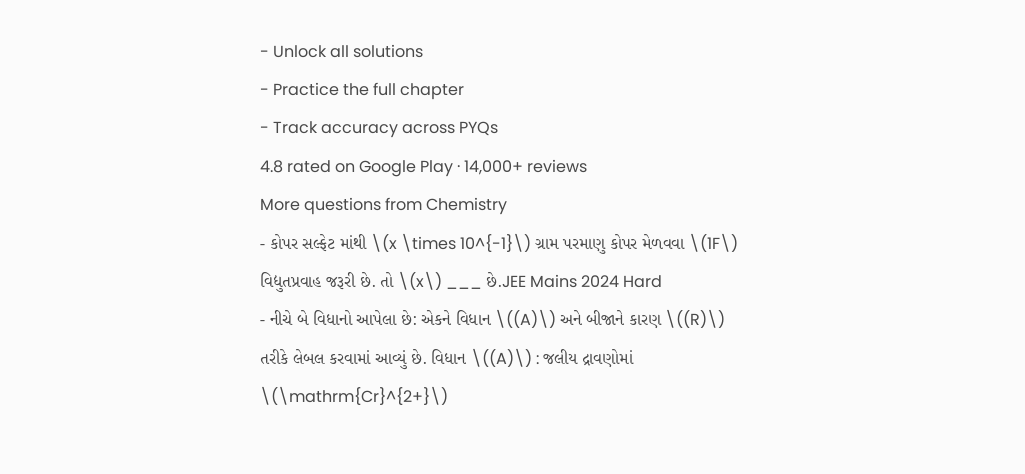- Unlock all solutions
- Practice the full chapter
- Track accuracy across PYQs
4.8 rated on Google Play · 14,000+ reviews
More questions from Chemistry
- કોપર સલ્ફેટ માંથી \(x \times 10^{-1}\) ગ્રામ પરમાણુ કોપર મેળવવા \(1F\) વિદ્યુતપ્રવાહ જરૂરી છે. તો \(x\) ___ છે.JEE Mains 2024 Hard
- નીચે બે વિધાનો આપેલા છે: એકને વિધાન \((A)\) અને બીજાને કારણ \((R)\) તરીકે લેબલ કરવામાં આવ્યું છે. વિધાન \((A)\) : જલીય દ્રાવણોમાં \(\mathrm{Cr}^{2+}\)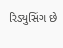રિડ્યુસિંગ છે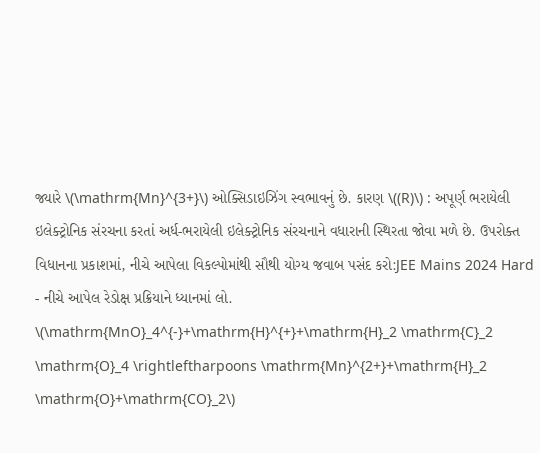જ્યારે \(\mathrm{Mn}^{3+}\) ઓક્સિડાઇઝિંગ સ્વભાવનું છે. કારણ \((R)\) : અપૂર્ણ ભરાયેલી ઇલેક્ટ્રોનિક સંરચના કરતાં અર્ધ-ભરાયેલી ઇલેક્ટ્રોનિક સંરચનાને વધારાની સ્થિરતા જોવા મળે છે. ઉપરોક્ત વિધાનના પ્રકાશમાં, નીચે આપેલા વિકલ્પોમાંથી સૌથી યોગ્ય જવાબ પસંદ કરો:JEE Mains 2024 Hard
- નીચે આપેલ રેડોક્ષ પ્રક્રિયાને ધ્યાનમાં લો. \(\mathrm{MnO}_4^{-}+\mathrm{H}^{+}+\mathrm{H}_2 \mathrm{C}_2 \mathrm{O}_4 \rightleftharpoons \mathrm{Mn}^{2+}+\mathrm{H}_2 \mathrm{O}+\mathrm{CO}_2\)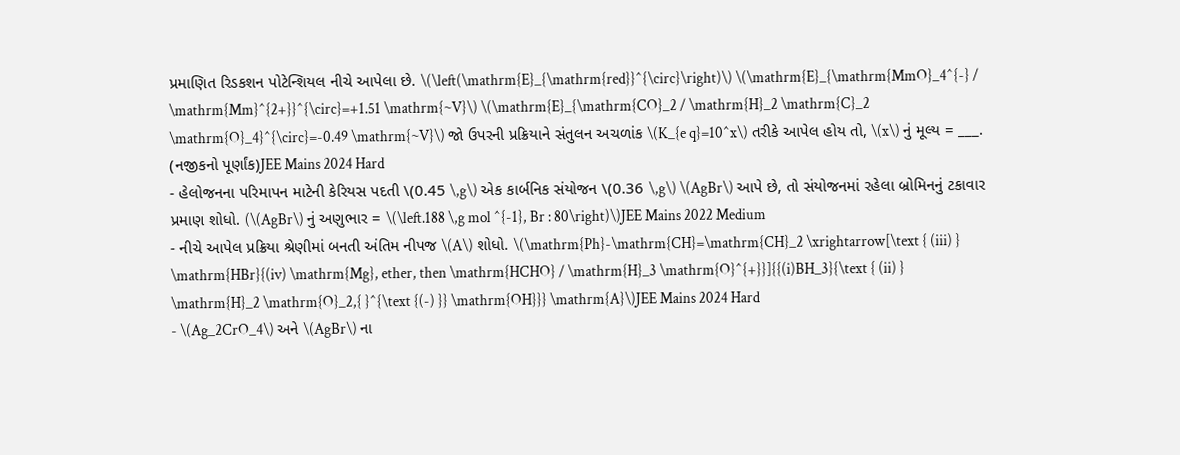પ્રમાણિત રિડકશન પોટેન્શિયલ નીચે આપેલા છે. \(\left(\mathrm{E}_{\mathrm{red}}^{\circ}\right)\) \(\mathrm{E}_{\mathrm{MmO}_4^{-} / \mathrm{Mm}^{2+}}^{\circ}=+1.51 \mathrm{~V}\) \(\mathrm{E}_{\mathrm{CO}_2 / \mathrm{H}_2 \mathrm{C}_2 \mathrm{O}_4}^{\circ}=-0.49 \mathrm{~V}\) જો ઉપરની પ્રક્રિયાને સંતુલન અચળાંક \(K_{e q}=10^x\) તરીકે આપેલ હોય તો, \(x\) નું મૂલ્ય = ___. (નજીકનો પૂર્ણાંક)JEE Mains 2024 Hard
- હેલોજનના પરિમાપન માટેની કેરિયસ પદતી \(0.45 \,g\) એક કાર્બનિક સંયોજન \(0.36 \,g\) \(AgBr\) આપે છે, તો સંયોજનમાં રહેલા બ્રોમિનનું ટકાવાર પ્રમાણ શોધો. (\(AgBr\) નું અણુભાર = \(\left.188 \,g mol ^{-1}, Br : 80\right)\)JEE Mains 2022 Medium
- નીચે આપેલ પ્રક્રિયા શ્રેણીમાં બનતી અંતિમ નીપજ \(A\) શોધો. \(\mathrm{Ph}-\mathrm{CH}=\mathrm{CH}_2 \xrightarrow[\text { (iii) } \mathrm{HBr}{(iv) \mathrm{Mg}, ether, then \mathrm{HCHO} / \mathrm{H}_3 \mathrm{O}^{+}}]{{(i)BH_3}{\text { (ii) } \mathrm{H}_2 \mathrm{O}_2,{ }^{\text {(-) }} \mathrm{OH}}} \mathrm{A}\)JEE Mains 2024 Hard
- \(Ag_2CrO_4\) અને \(AgBr\) ના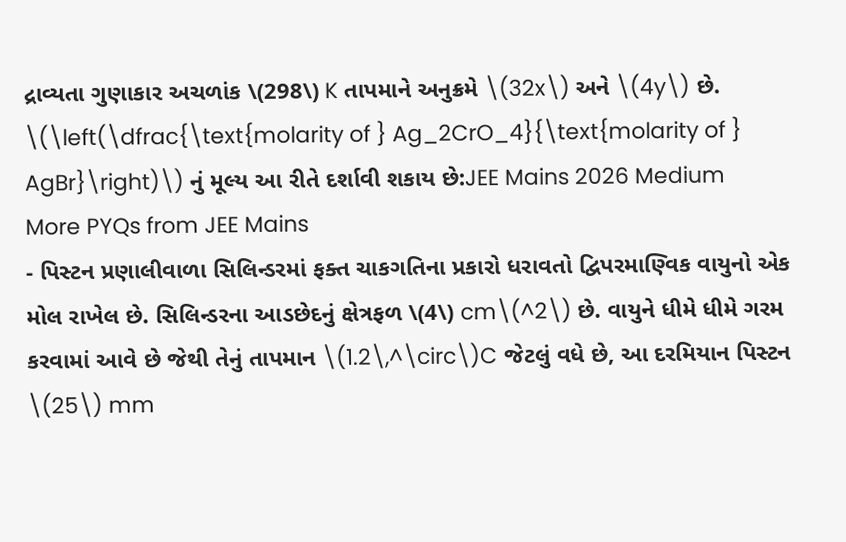દ્રાવ્યતા ગુણાકાર અચળાંક \(298\) K તાપમાને અનુક્રમે \(32x\) અને \(4y\) છે. \(\left(\dfrac{\text{molarity of } Ag_2CrO_4}{\text{molarity of } AgBr}\right)\) નું મૂલ્ય આ રીતે દર્શાવી શકાય છે:JEE Mains 2026 Medium
More PYQs from JEE Mains
- પિસ્ટન પ્રણાલીવાળા સિલિન્ડરમાં ફક્ત ચાકગતિના પ્રકારો ધરાવતો દ્વિપરમાણ્વિક વાયુનો એક મોલ રાખેલ છે. સિલિન્ડરના આડછેદનું ક્ષેત્રફળ \(4\) cm\(^2\) છે. વાયુને ધીમે ધીમે ગરમ કરવામાં આવે છે જેથી તેનું તાપમાન \(1.2\,^\circ\)C જેટલું વધે છે, આ દરમિયાન પિસ્ટન \(25\) mm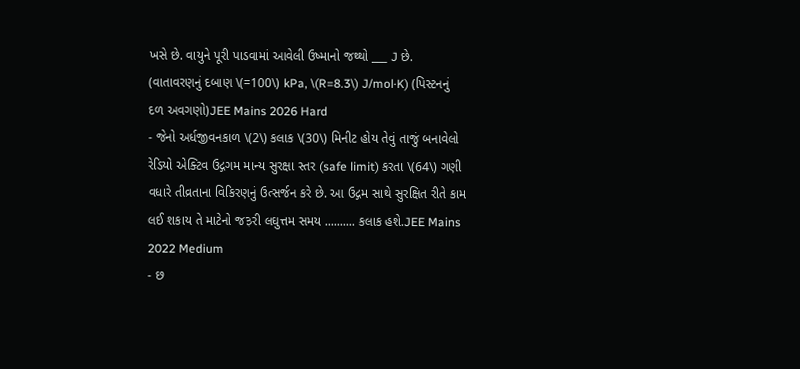ખસે છે. વાયુને પૂરી પાડવામાં આવેલી ઉષ્માનો જથ્થો ___ J છે. (વાતાવરણનું દબાણ \(=100\) kPa, \(R=8.3\) J/mol·K) (પિસ્ટનનું દળ અવગણો)JEE Mains 2026 Hard
- જેનો અર્ધજીવનકાળ \(2\) કલાક \(30\) મિનીટ હોય તેવું તાજું બનાવેલો રેડિયો એક્ટિવ ઉદ્ગગમ માન્ય સુરક્ષા સ્તર (safe limit) કરતા \(64\) ગણી વધારે તીવ્રતાના વિકિરણનું ઉત્સર્જન કરે છે. આ ઉદ્ગમ સાથે સુરક્ષિત રીતે કામ લઈ શકાય તે માટેનો જ३રી લઘુત્તમ સમય .......... કલાક હશે.JEE Mains 2022 Medium
- છ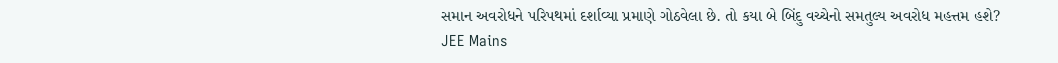સમાન અવરોધને પરિપથમાં દર્શાવ્યા પ્રમાણે ગોઠવેલા છે. તો કયા બે બિંદુ વચ્ચેનો સમતુલ્ય અવરોધ મહત્તમ હશે?
JEE Mains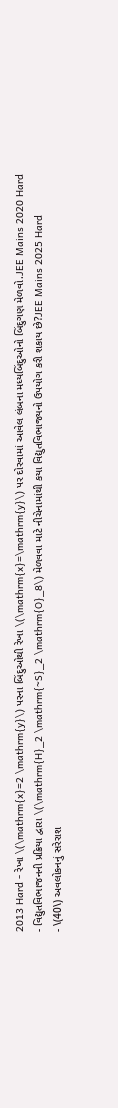2013 Hard - રેખા \(\mathrm{x}=2 \mathrm{y}\) પરના બિંદુઓથી રેખા \(\mathrm{x}=\mathrm{y}\) પર દોરવામાં આવેલ લંબના મધ્યબિંદુઓનો બિંદુગણ મેળવો.JEE Mains 2020 Hard
- વિદ્યુતવિભાજનની પ્રક્રિયા દ્વારા \(\mathrm{H}_2 \mathrm{~S}_2 \mathrm{O}_8\) મેળવવા માટે નીચેનામાંથી કયા વિદ્યુતવિભાજ્યનો ઉપયોગ કરી શકાય છે?JEE Mains 2025 Hard
- \(40\) અવલોકનનું સરેરાશ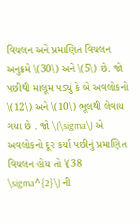વિચલન અને પ્રમાણિત વિચલન અનુક્રમે \(30\) અને \(5\) છે. જો પછીથી માલૂમ પડ્યું કે બે અવલોકનો \(12\) અને \(10\) ભૂલથી લેવાય ગયા છે . જો \(\sigma\) એ અવલોકનો દૂર કર્યા પછીનું પ્રમાણિત વિચલન હોય તો \(38 \sigma^{2}\) ની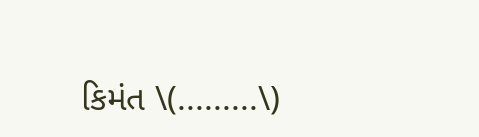કિમંત \(.........\)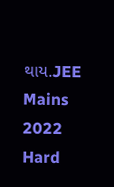થાય.JEE Mains 2022 Hard